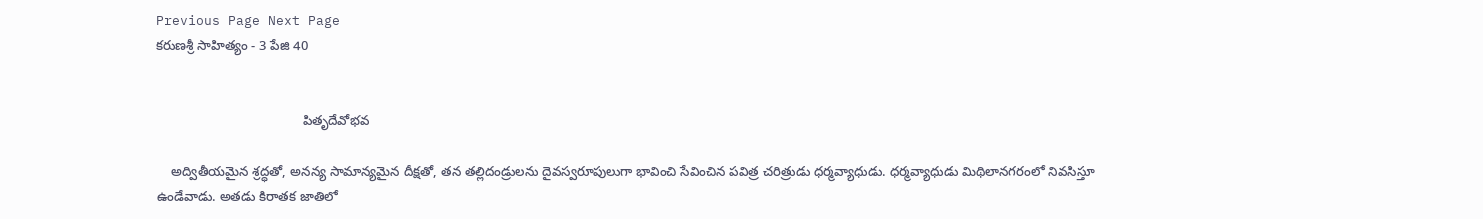Previous Page Next Page
కరుణశ్రీ సాహిత్యం - 3 పేజి 40


                                        పితృదేవోభవ

    అద్వితీయమైన శ్రద్ధతో, అనన్య సామాన్యమైన దీక్షతో, తన తల్లిదండ్రులను దైవస్వరూపులుగా భావించి సేవించిన పవిత్ర చరిత్రుడు ధర్మవ్యాధుడు. ధర్మవ్యాధుడు మిథిలానగరంలో నివసిస్తూ ఉండేవాడు. అతడు కిరాతక జాతిలో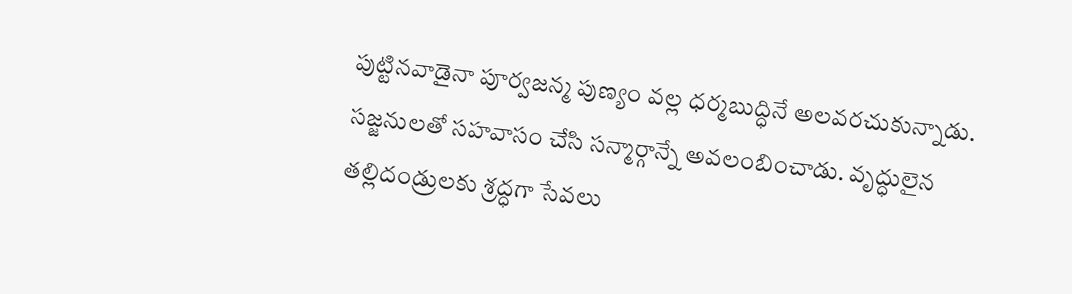పుట్టినవాడైనా పూర్వజన్మ పుణ్యం వల్ల ధర్మబుద్ధినే అలవరచుకున్నాడు. సజ్జనులతో సహవాసం చేసి సన్మార్గాన్నే అవలంబించాడు. వృద్ధులైన తల్లిదండ్రులకు శ్రద్ధగా సేవలు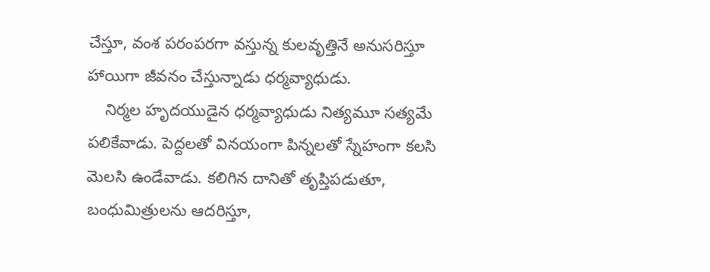చేస్తూ, వంశ పరంపరగా వస్తున్న కులవృత్తినే అనుసరిస్తూ హాయిగా జీవనం చేస్తున్నాడు ధర్మవ్యాధుడు.
    నిర్మల హృదయుడైన ధర్మవ్యాధుడు నిత్యమూ సత్యమే పలికేవాడు. పెద్దలతో వినయంగా పిన్నలతో స్నేహంగా కలసి మెలసి ఉండేవాడు. కలిగిన దానితో తృప్తిపడుతూ, బంధుమిత్రులను ఆదరిస్తూ,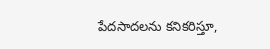పేదసాదలను కనికరిస్తూ,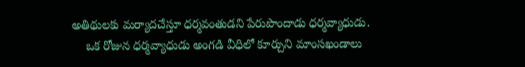అతిథులకు మర్యాదచేస్తూ ధర్మవంతుడని పేరుపొందాడు ధర్మవ్యాధుడు.
    ఒక రోజున ధర్మవ్యాధుడు అంగడి వీధిలో కూర్చుని మాంసఖండాలు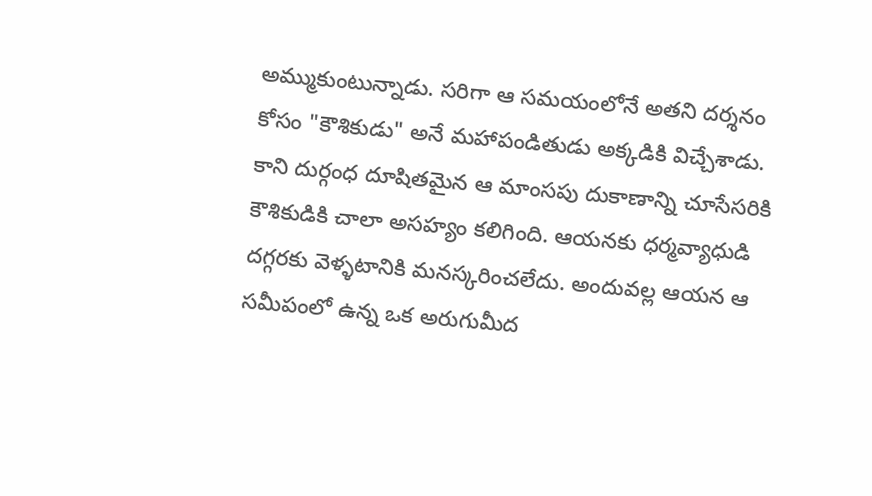అమ్ముకుంటున్నాడు. సరిగా ఆ సమయంలోనే అతని దర్శనం కోసం "కౌశికుడు" అనే మహాపండితుడు అక్కడికి విచ్చేశాడు. కాని దుర్గంధ దూషితమైన ఆ మాంసపు దుకాణాన్ని చూసేసరికి కౌశికుడికి చాలా అసహ్యం కలిగింది. ఆయనకు ధర్మవ్యాధుడి దగ్గరకు వెళ్ళటానికి మనస్కరించలేదు. అందువల్ల ఆయన ఆ సమీపంలో ఉన్న ఒక అరుగుమీద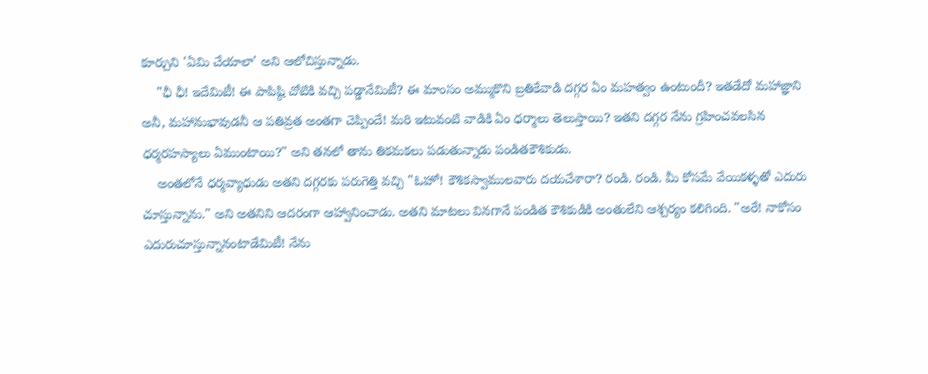కూర్చుని 'ఏమి చేయాలా' అని ఆలోచిస్తున్నాడు.
    "ఛీ ఛీ! ఇదేమిటీ! ఈ పాపిష్ఠి చోటికి వచ్చి పడ్డానేమిటీ? ఈ మాంసం అమ్ముకొని బ్రతికేవాడి దగ్గర ఏం మహత్వం ఉంటుందీ? ఇతడేదో మహాజ్ఞాని అనీ, మహానుభావుడనీ ఆ పతివ్రత అంతగా చెప్పిందే! మరి ఇటువంటి వాడికి ఏం ధర్మాలు తెలుస్తాయి? ఇతని దగ్గర నేను గ్రహించవలసిన ధర్మరహస్యాలు ఏముంటాయి?" అని తనలో తాను తికమకలు పడుతున్నాడు పండితకౌశికుడు.
    అంతలోనే ధర్మవ్యాధుడు అతని దగ్గరకు పరుగెత్తి వచ్చి "ఓహో! కౌశికస్వాములవారు దయచేశారా? రండి. రండి. మీ కోసమే వేయికళ్ళతో ఎదురు చూస్తున్నాను." అని అతనిని ఆదరంగా ఆహ్వానించాడు. అతని మాటలు వినగానే పండిత కౌశికుడికి అంతులేని ఆశ్చర్యం కలిగింది. "అరే! నాకోసం ఎదురుచూస్తున్నానంటాడేమిటీ! నేను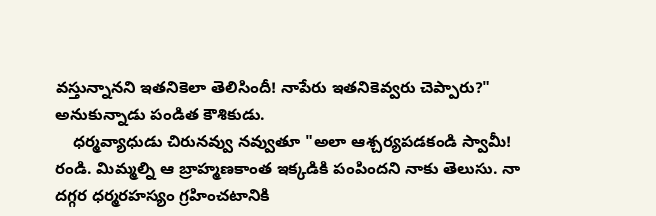వస్తున్నానని ఇతనికెలా తెలిసిందీ! నాపేరు ఇతనికెవ్వరు చెప్పారు?" అనుకున్నాడు పండిత కౌశికుడు.
    ధర్మవ్యాధుడు చిరునవ్వు నవ్వుతూ "అలా ఆశ్చర్యపడకండి స్వామీ! రండి. మిమ్మల్ని ఆ బ్రాహ్మణకాంత ఇక్కడికి పంపిందని నాకు తెలుసు. నా దగ్గర ధర్మరహస్యం గ్రహించటానికి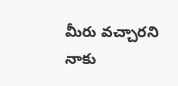మీరు వచ్చారని నాకు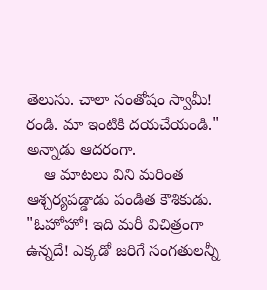తెలుసు. చాలా సంతోషం స్వామీ! రండి. మా ఇంటికి దయచేయండి." అన్నాడు ఆదరంగా.
    ఆ మాటలు విని మరింత ఆశ్చర్యపడ్డాడు పండిత కౌశికుడు. "ఓహోహో! ఇది మరీ విచిత్రంగా ఉన్నదే! ఎక్కడో జరిగే సంగతులన్నీ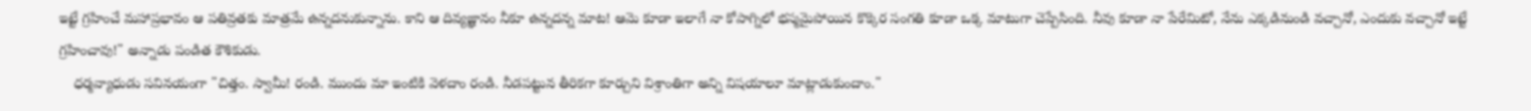ఇట్టే గ్రహించే మహాప్రభావం ఆ పతివ్రతకు మాత్రమే ఉన్నదనుకున్నాను. కాని ఆ దివ్యజ్ఞానం నీకూ ఉన్నదన్న మాట! ఆమె కూడా ఇలాగే నా కోపాగ్నిలో భస్మమైపోయిన కొక్కెర సంగతి కూడా ఒక్క మాటుగా చెప్పేసింది. నీవు కూడా నా పేరేమిటో, నేను ఎక్కడినుండి వచ్చానో, ఎందుకు వచ్చానో ఇట్టే గ్రహించావు!" అన్నాడు పండిత కౌశికుడు.
    ధర్మవ్యాధుడు సవినయంగా "చిత్తం. స్వామీ! రండి. ముందు మా ఇంటికి వెళదాం రండి. నీడపట్టున తీరికగా కూర్చుని విశ్రాంతిగా అన్ని విషయాలూ మాట్లాడుకుందాం."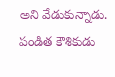అని వేడుకున్నాడు. పండిత కౌశికుడు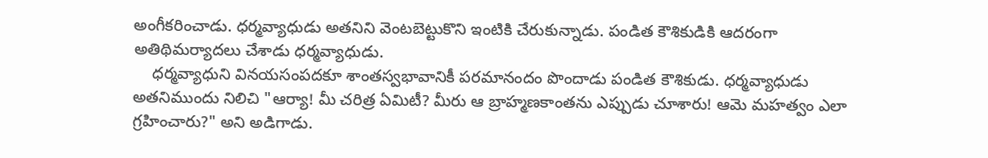అంగీకరించాడు. ధర్మవ్యాధుడు అతనిని వెంటబెట్టుకొని ఇంటికి చేరుకున్నాడు. పండిత కౌశికుడికి ఆదరంగా అతిథిమర్యాదలు చేశాడు ధర్మవ్యాధుడు.
    ధర్మవ్యాధుని వినయసంపదకూ శాంతస్వభావానికీ పరమానందం పొందాడు పండిత కౌశికుడు. ధర్మవ్యాధుడు అతనిముందు నిలిచి "ఆర్యా! మీ చరిత్ర ఏమిటీ? మీరు ఆ బ్రాహ్మణకాంతను ఎప్పుడు చూశారు! ఆమె మహత్వం ఎలా గ్రహించారు?" అని అడిగాడు.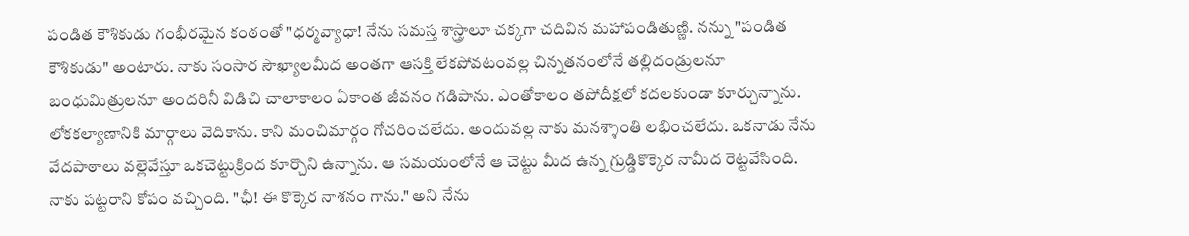పండిత కౌశికుడు గంభీరమైన కంఠంతో "ధర్మవ్యాధా! నేను సమస్త శాస్త్రాలూ చక్కగా చదివిన మహాపండితుణ్ణి. నన్ను "పండిత కౌశికుడు" అంటారు. నాకు సంసార సౌఖ్యాలమీద అంతగా ఆసక్తి లేకపోవటంవల్ల చిన్నతనంలోనే తల్లిదండ్రులనూ బంధుమిత్రులనూ అందరినీ విడిచి చాలాకాలం ఏకాంత జీవనం గడిపాను. ఎంతోకాలం తపోదీక్షలో కదలకుండా కూర్చున్నాను. లోకకల్యాణానికి మార్గాలు వెదికాను. కాని మంచిమార్గం గోచరించలేదు. అందువల్ల నాకు మనశ్శాంతి లభించలేదు. ఒకనాడు నేను వేదపాఠాలు వల్లెవేస్తూ ఒకచెట్టుక్రింద కూర్చొని ఉన్నాను. ఆ సమయంలోనే ఆ చెట్టు మీద ఉన్న గ్రుడ్డికొక్కెర నామీద రెట్టవేసింది. నాకు పట్టరాని కోపం వచ్చింది. "ఛీ! ఈ కొక్కెర నాశనం గాను." అని నేను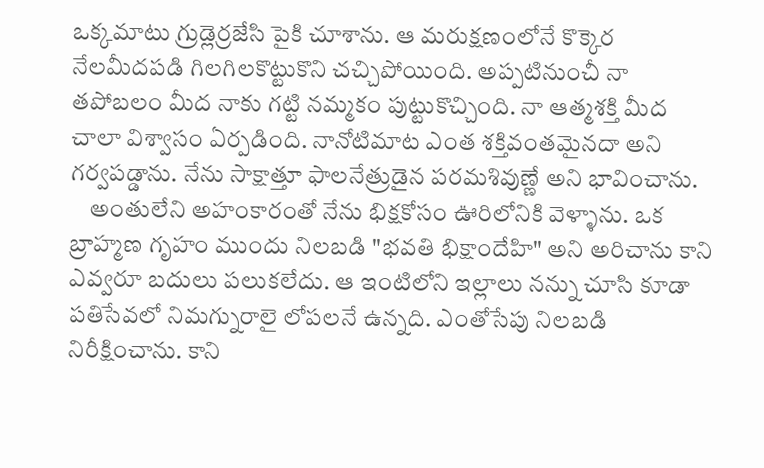ఒక్కమాటు గ్రుడ్లెర్రజేసి పైకి చూశాను. ఆ మరుక్షణంలోనే కొక్కెర నేలమీదపడి గిలగిలకొట్టుకొని చచ్చిపోయింది. అప్పటినుంచీ నా తపోబలం మీద నాకు గట్టి నమ్మకం పుట్టుకొచ్చింది. నా ఆత్మశక్తి మీద చాలా విశ్వాసం ఏర్పడింది. నానోటిమాట ఎంత శక్తివంతమైనదా అని గర్వపడ్డాను. నేను సాక్షాత్తూ ఫాలనేత్రుడైన పరమశివుణ్ణే అని భావించాను.
    అంతులేని అహంకారంతో నేను భిక్షకోసం ఊరిలోనికి వెళ్ళాను. ఒక బ్రాహ్మణ గృహం ముందు నిలబడి "భవతి భిక్షాందేహి" అని అరిచాను కాని ఎవ్వరూ బదులు పలుకలేదు. ఆ ఇంటిలోని ఇల్లాలు నన్ను చూసి కూడా పతిసేవలో నిమగ్నురాలై లోపలనే ఉన్నది. ఎంతోసేపు నిలబడి నిరీక్షించాను. కాని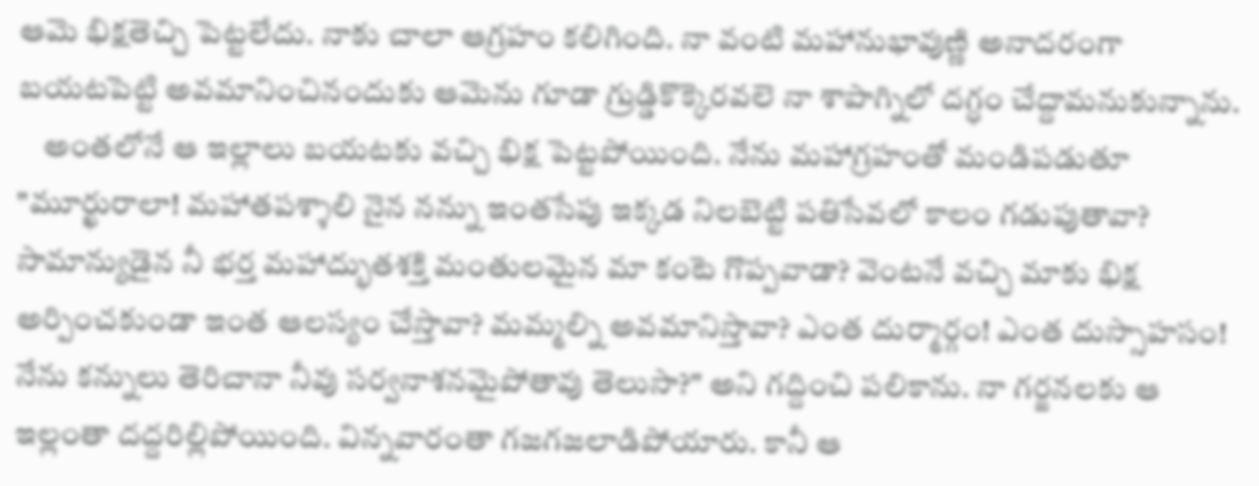ఆమె భిక్షతెచ్చి పెట్టలేదు. నాకు చాలా ఆగ్రహం కలిగింది. నా వంటి మహానుభావుణ్ణి అనాదరంగా బయటపెట్టి అవమానించినందుకు ఆమెను గూడా గ్రుడ్డికొక్కెరవలె నా శాపాగ్నిలో దగ్ధం చేద్దామనుకున్నాను.
    అంతలోనే ఆ ఇల్లాలు బయటకు వచ్చి భిక్ష పెట్టపోయింది. నేను మహాగ్రహంతో మండిపడుతూ "మూర్ఖురాలా! మహాతపశ్శాలి నైన నన్ను ఇంతసేపు ఇక్కడ నిలబెట్టి పతిసేవలో కాలం గడుపుతావా? సామాన్యుడైన నీ భర్త మహాద్భుతశక్తి మంతులమైన మా కంటె గొప్పవాడా? వెంటనే వచ్చి మాకు భిక్ష అర్పించకుండా ఇంత ఆలస్యం చేస్తావా? మమ్మల్ని అవమానిస్తావా? ఎంత దుర్మార్గం! ఎంత దుస్సాహసం! నేను కన్నులు తెరిచానా నీవు సర్వనాశనమైపోతావు తెలుసా?" అని గద్దించి పలికాను. నా గర్జనలకు ఆ ఇల్లంతా దద్దరిల్లిపోయింది. విన్నవారంతా గజగజలాడిపోయారు. కానీ ఆ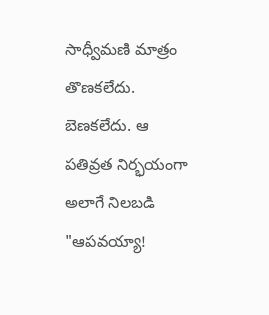సాధ్వీమణి మాత్రం తొణకలేదు. బెణకలేదు. ఆ పతివ్రత నిర్భయంగా అలాగే నిలబడి "ఆపవయ్యా!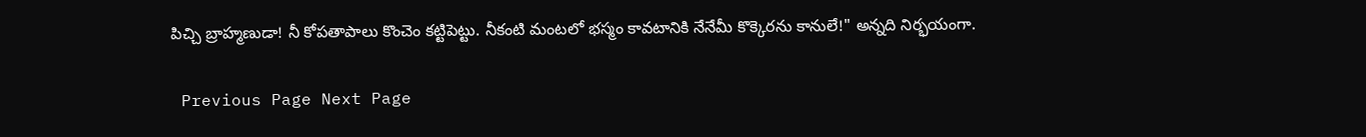పిచ్చి బ్రాహ్మణుడా! నీ కోపతాపాలు కొంచెం కట్టిపెట్టు. నీకంటి మంటలో భస్మం కావటానికి నేనేమీ కొక్కెరను కానులే!" అన్నది నిర్భయంగా.

 Previous Page Next Page